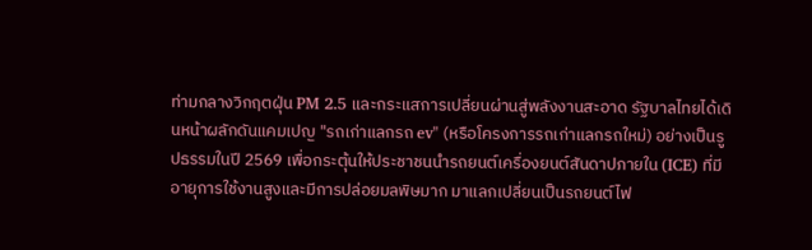ท่ามกลางวิกฤตฝุ่น PM 2.5 และกระแสการเปลี่ยนผ่านสู่พลังงานสะอาด รัฐบาลไทยได้เดินหน้าผลักดันแคมเปญ "รถเก่าแลกรถ ev" (หรือโครงการรถเก่าแลกรถใหม่) อย่างเป็นรูปธรรมในปี 2569 เพื่อกระตุ้นให้ประชาชนนำรถยนต์เครื่องยนต์สันดาปภายใน (ICE) ที่มีอายุการใช้งานสูงและมีการปล่อยมลพิษมาก มาแลกเปลี่ยนเป็นรถยนต์ไฟ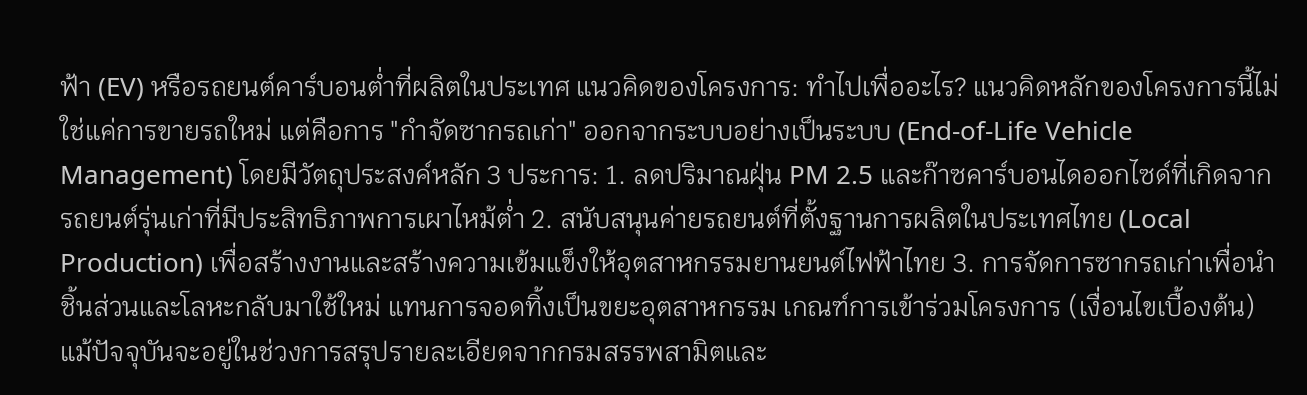ฟ้า (EV) หรือรถยนต์คาร์บอนต่ำที่ผลิตในประเทศ แนวคิดของโครงการ: ทำไปเพื่ออะไร? แนวคิดหลักของโครงการนี้ไม่ใช่แค่การขายรถใหม่ แต่คือการ "กำจัดซากรถเก่า" ออกจากระบบอย่างเป็นระบบ (End-of-Life Vehicle Management) โดยมีวัตถุประสงค์หลัก 3 ประการ: 1. ลดปริมาณฝุ่น PM 2.5 และก๊าซคาร์บอนไดออกไซด์ที่เกิดจากรถยนต์รุ่นเก่าที่มีประสิทธิภาพการเผาไหม้ต่ำ 2. สนับสนุนค่ายรถยนต์ที่ตั้งฐานการผลิตในประเทศไทย (Local Production) เพื่อสร้างงานและสร้างความเข้มแข็งให้อุตสาหกรรมยานยนต์ไฟฟ้าไทย 3. การจัดการซากรถเก่าเพื่อนำชิ้นส่วนและโลหะกลับมาใช้ใหม่ แทนการจอดทิ้งเป็นขยะอุตสาหกรรม เกณฑ์การเข้าร่วมโครงการ (เงื่อนไขเบื้องต้น) แม้ปัจจุบันจะอยู่ในช่วงการสรุปรายละเอียดจากกรมสรรพสามิตและ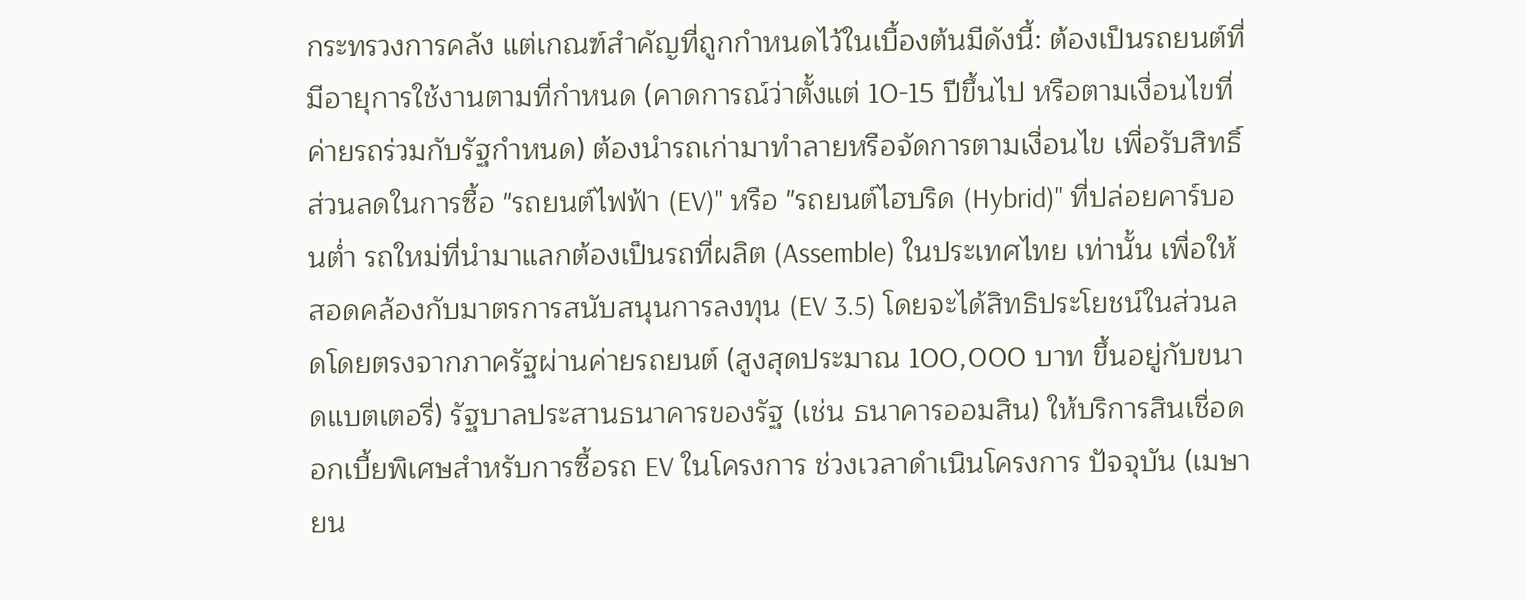กระทรวงการคลัง แต่เกณฑ์สำคัญที่ถูกกำหนดไว้ในเบื้องต้นมีดังนี้: ต้องเป็นรถยนต์ที่มีอายุการใช้งานตามที่กำหนด (คาดการณ์ว่าตั้งแต่ 10-15 ปีขึ้นไป หรือตามเงื่อนไขที่ค่ายรถร่วมกับรัฐกำหนด) ต้องนำรถเก่ามาทำลายหรือจัดการตามเงื่อนไข เพื่อรับสิทธิ์ส่วนลดในการซื้อ "รถยนต์ไฟฟ้า (EV)" หรือ "รถยนต์ไฮบริด (Hybrid)" ที่ปล่อยคาร์บอนต่ำ รถใหม่ที่นำมาแลกต้องเป็นรถที่ผลิต (Assemble) ในประเทศไทย เท่านั้น เพื่อให้สอดคล้องกับมาตรการสนับสนุนการลงทุน (EV 3.5) โดยจะได้สิทธิประโยชน์ในส่วนลดโดยตรงจากภาครัฐผ่านค่ายรถยนต์ (สูงสุดประมาณ 100,000 บาท ขึ้นอยู่กับขนาดแบตเตอรี่) รัฐบาลประสานธนาคารของรัฐ (เช่น ธนาคารออมสิน) ให้บริการสินเชื่อดอกเบี้ยพิเศษสำหรับการซื้อรถ EV ในโครงการ ช่วงเวลาดำเนินโครงการ ปัจจุบัน (เมษายน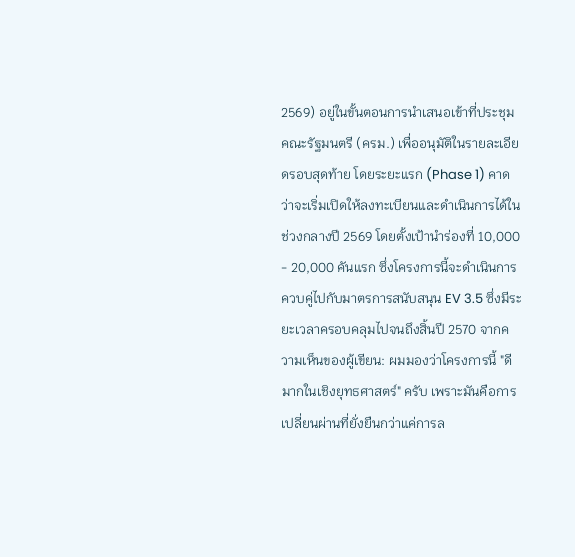2569) อยู่ในขั้นตอนการนำเสนอเข้าที่ประชุมคณะรัฐมนตรี (ครม.) เพื่ออนุมัติในรายละเอียดรอบสุดท้าย โดยระยะแรก (Phase 1) คาดว่าจะเริ่มเปิดให้ลงทะเบียนและดำเนินการได้ในช่วงกลางปี 2569 โดยตั้งเป้านำร่องที่ 10,000 - 20,000 คันแรก ซึ่งโครงการนี้จะดำเนินการควบคู่ไปกับมาตรการสนับสนุน EV 3.5 ซึ่งมีระยะเวลาครอบคลุมไปจนถึงสิ้นปี 2570 จากความเห็นของผู้เขียน: ผมมองว่าโครงการนี้ "ดีมากในเชิงยุทธศาสตร์" ครับ เพราะมันคือการเปลี่ยนผ่านที่ยั่งยืนกว่าแค่การล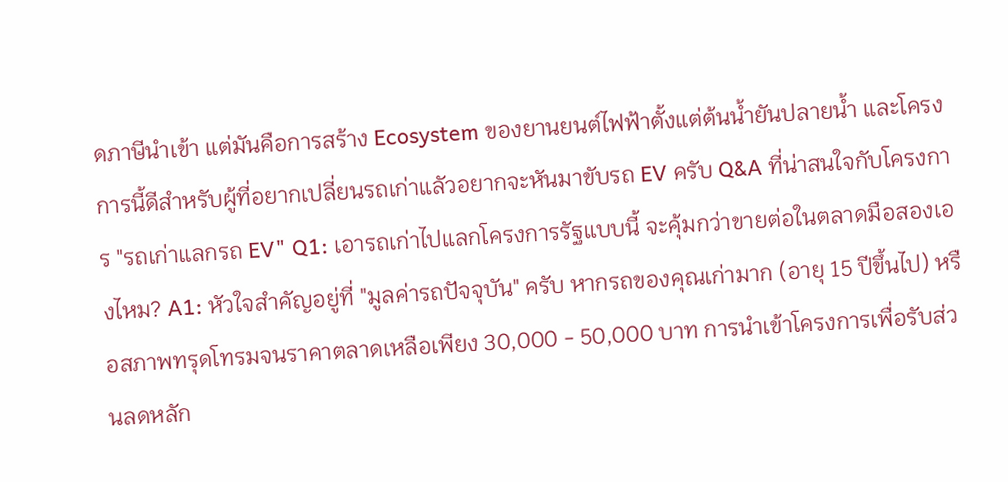ดภาษีนำเข้า แต่มันคือการสร้าง Ecosystem ของยานยนต์ไฟฟ้าตั้งแต่ต้นน้ำยันปลายน้ำ และโครงการนี้ดีสำหรับผู้ที่อยากเปลี่ยนรถเก่าแลัวอยากจะหันมาขับรถ EV ครับ Q&A ที่น่าสนใจกับโครงการ "รถเก่าแลกรถ EV" Q1: เอารถเก่าไปแลกโครงการรัฐแบบนี้ จะคุ้มกว่าขายต่อในตลาดมือสองเองไหม? A1: หัวใจสำคัญอยู่ที่ "มูลค่ารถปัจจุบัน" ครับ หากรถของคุณเก่ามาก (อายุ 15 ปีขึ้นไป) หรือสภาพทรุดโทรมจนราคาตลาดเหลือเพียง 30,000 - 50,000 บาท การนำเข้าโครงการเพื่อรับส่วนลดหลัก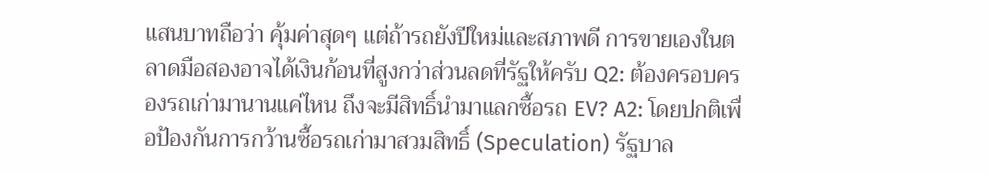แสนบาทถือว่า คุ้มค่าสุดๆ แต่ถ้ารถยังปีใหม่และสภาพดี การขายเองในตลาดมือสองอาจได้เงินก้อนที่สูงกว่าส่วนลดที่รัฐให้ครับ Q2: ต้องครอบครองรถเก่ามานานแค่ไหน ถึงจะมีสิทธิ์นำมาแลกซื้อรถ EV? A2: โดยปกติเพื่อป้องกันการกว้านซื้อรถเก่ามาสวมสิทธิ์ (Speculation) รัฐบาล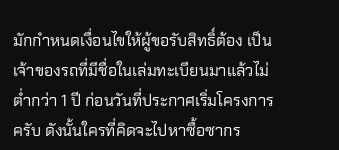มักกำหนดเงื่อนไขให้ผู้ขอรับสิทธิ์ต้อง เป็นเจ้าของรถที่มีชื่อในเล่มทะเบียนมาแล้วไม่ต่ำกว่า 1 ปี ก่อนวันที่ประกาศเริ่มโครงการครับ ดังนั้นใครที่คิดจะไปหาซื้อซากร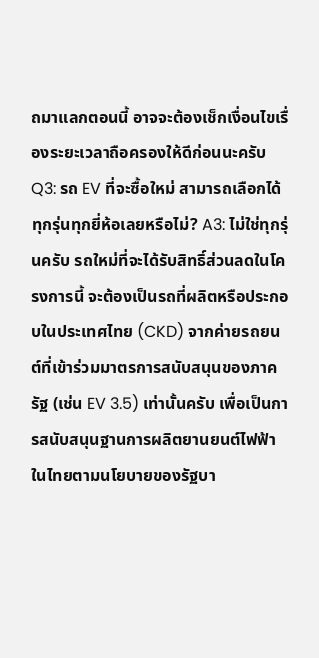ถมาแลกตอนนี้ อาจจะต้องเช็กเงื่อนไขเรื่องระยะเวลาถือครองให้ดีก่อนนะครับ Q3: รถ EV ที่จะซื้อใหม่ สามารถเลือกได้ทุกรุ่นทุกยี่ห้อเลยหรือไม่? A3: ไม่ใช่ทุกรุ่นครับ รถใหม่ที่จะได้รับสิทธิ์ส่วนลดในโครงการนี้ จะต้องเป็นรถที่ผลิตหรือประกอบในประเทศไทย (CKD) จากค่ายรถยนต์ที่เข้าร่วมมาตรการสนับสนุนของภาครัฐ (เช่น EV 3.5) เท่านั้นครับ เพื่อเป็นการสนับสนุนฐานการผลิตยานยนต์ไฟฟ้าในไทยตามนโยบายของรัฐบา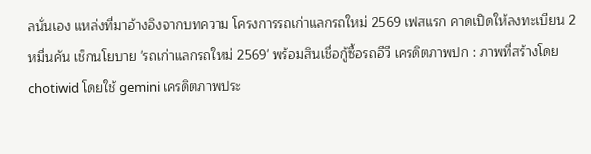ลนั่นเอง แหล่งที่มาอ้างอิงจากบทความ โครงการรถเก่าแลกรถใหม่ 2569 เฟสแรก คาดเปิดให้ลงทะเบียน 2 หมื่นคัน เช็กนโยบาย 'รถเก่าแลกรถใหม่ 2569' พร้อมสินเชื่อกู้ซื้อรถอีวี เครดิตภาพปก : ภาพที่สร้างโดย chotiwid โดยใช้ gemini เครดิตภาพประ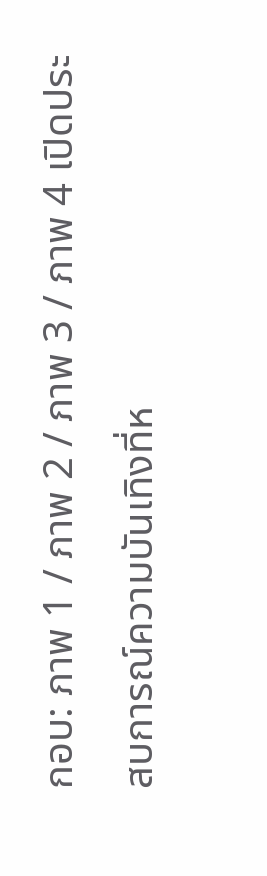กอบ: ภาพ 1 / ภาพ 2 / ภาพ 3 / ภาพ 4 เปิดประสบการณ์ความบันเทิงที่ห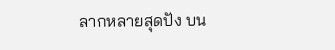ลากหลายสุดปัง บน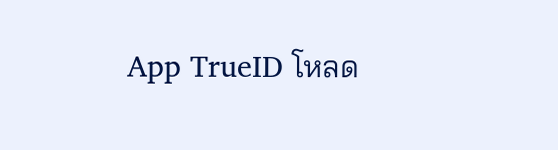App TrueID โหลด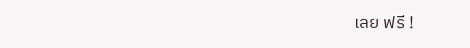เลย ฟรี !